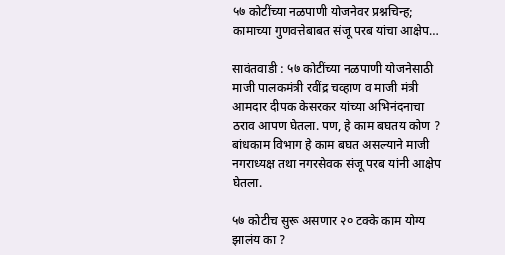५७ कोटींच्या नळपाणी योजनेवर प्रश्नचिन्ह; कामाच्या गुणवत्तेबाबत संजू परब यांचा आक्षेप…

सावंतवाडी : ५७ कोटींच्या नळपाणी योजनेसाठी माजी पालकमंत्री रवींद्र चव्हाण व माजी मंत्री आमदार दीपक केसरकर यांच्या अभिनंदनाचा ठराव आपण घेतला. पण, हे काम बघतय कोण ? बांधकाम विभाग हे काम बघत असल्याने माजी नगराध्यक्ष तथा नगरसेवक संजू परब यांनी आक्षेप घेतला.

५७ कोटीच सुरू असणार २० टक्के काम योग्य झालंय का ?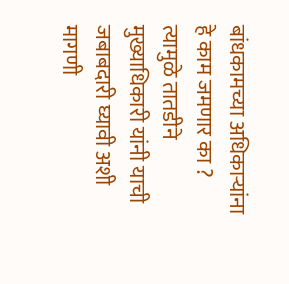बांधकामच्या अधिकाऱ्यांना हे काम जमणार का ? त्यामुळे तातडीने मुख्याधिकारी यांनी याची जबाबदारी घ्यावी अशी मागणी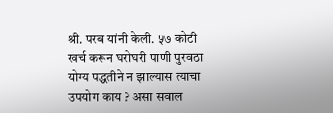श्री. परब यांनी केली. ५७ कोटी खर्च करून घरोघरी पाणी पुरवठा योग्य पद्धतीने न झाल्यास त्याचा उपयोग काय ? असा सवाल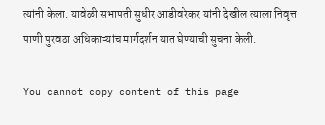त्यांनी केला. यावेळी सभापती सुधीर आडीवरेकर यांनी देखील त्याला निवृत्त पाणी पुरवठा अधिकाऱ्यांच मार्गदर्शन यात घेण्याची सुचना केली.

You cannot copy content of this page